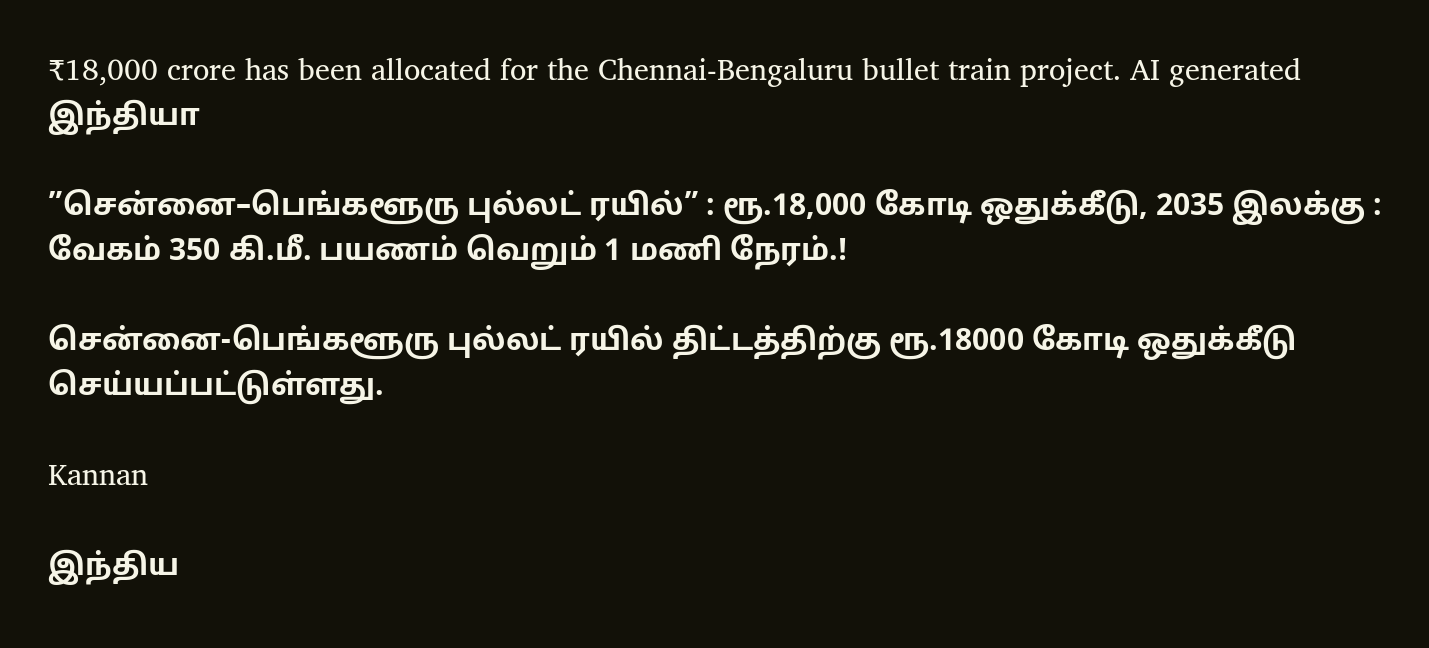₹18,000 crore has been allocated for the Chennai-Bengaluru bullet train project. AI generated
இந்தியா

”சென்னை–பெங்களூரு புல்லட் ரயில்” : ரூ.18,000 கோடி ஒதுக்கீடு, 2035 இலக்கு : வேகம் 350 கி.மீ. பயணம் வெறும் 1 மணி நேரம்.!

சென்னை-பெங்களூரு புல்லட் ரயில் திட்டத்திற்கு ரூ.18000 கோடி ஒதுக்கீடு செய்யப்பட்டுள்ளது.

Kannan

இந்திய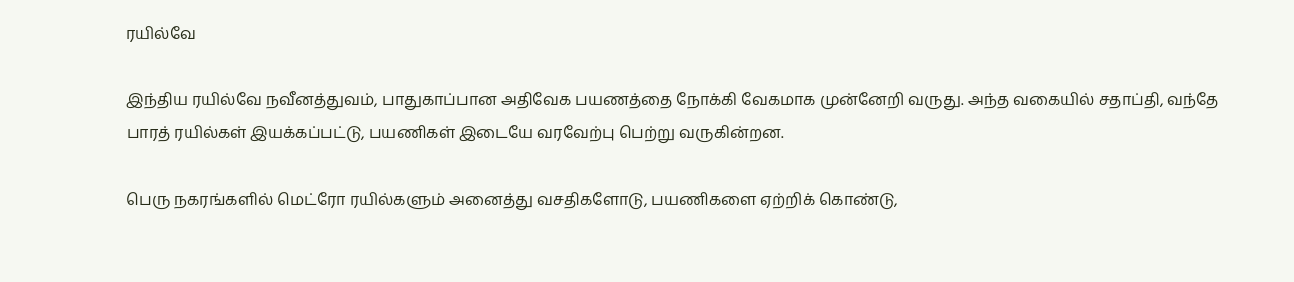ரயில்வே

இந்திய ரயில்வே நவீனத்துவம், பாதுகாப்பான அதிவேக பயணத்தை நோக்கி வேகமாக முன்னேறி வருது. அந்த வகையில் சதாப்தி, வந்தே பாரத் ரயில்கள் இயக்கப்பட்டு, பயணிகள் இடையே வரவேற்பு பெற்று வருகின்றன.

பெரு நகரங்களில் மெட்ரோ ரயில்களும் அனைத்து வசதிகளோடு, பயணிகளை ஏற்றிக் கொண்டு,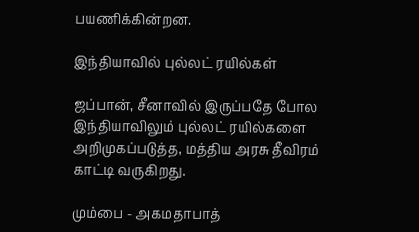பயணிக்கின்றன.

இந்தியாவில் புல்லட் ரயில்கள்

ஜப்பான், சீனாவில் இருப்பதே போல இந்தியாவிலும் புல்லட் ரயில்களை அறிமுகப்படுத்த, மத்திய அரசு தீவிரம் காட்டி வருகிறது.

மும்பை - அகமதாபாத்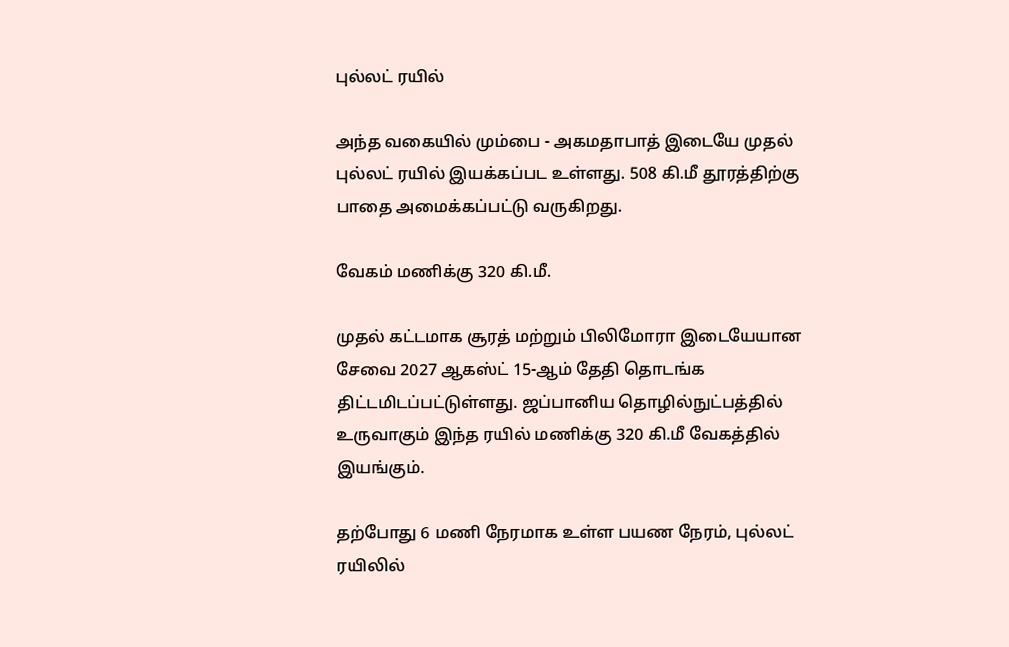புல்லட் ரயில்

அந்த வகையில் மும்பை - அகமதாபாத் இடையே முதல் புல்லட் ரயில் இயக்கப்பட உள்ளது. 508 கி.மீ தூரத்திற்கு பாதை அமைக்கப்பட்டு வருகிறது.

வேகம் மணிக்கு 320 கி.மீ.

முதல் கட்டமாக சூரத் மற்றும் பிலிமோரா இடையேயான சேவை 2027 ஆகஸ்ட் 15-ஆம் தேதி தொடங்க திட்டமிடப்பட்டுள்ளது. ஜப்பானிய தொழில்நுட்பத்தில் உருவாகும் இந்த ரயில் மணிக்கு 320 கி.மீ வேகத்தில் இயங்கும்.

தற்போது 6 மணி நேரமாக உள்ள பயண நேரம், புல்லட் ரயிலில்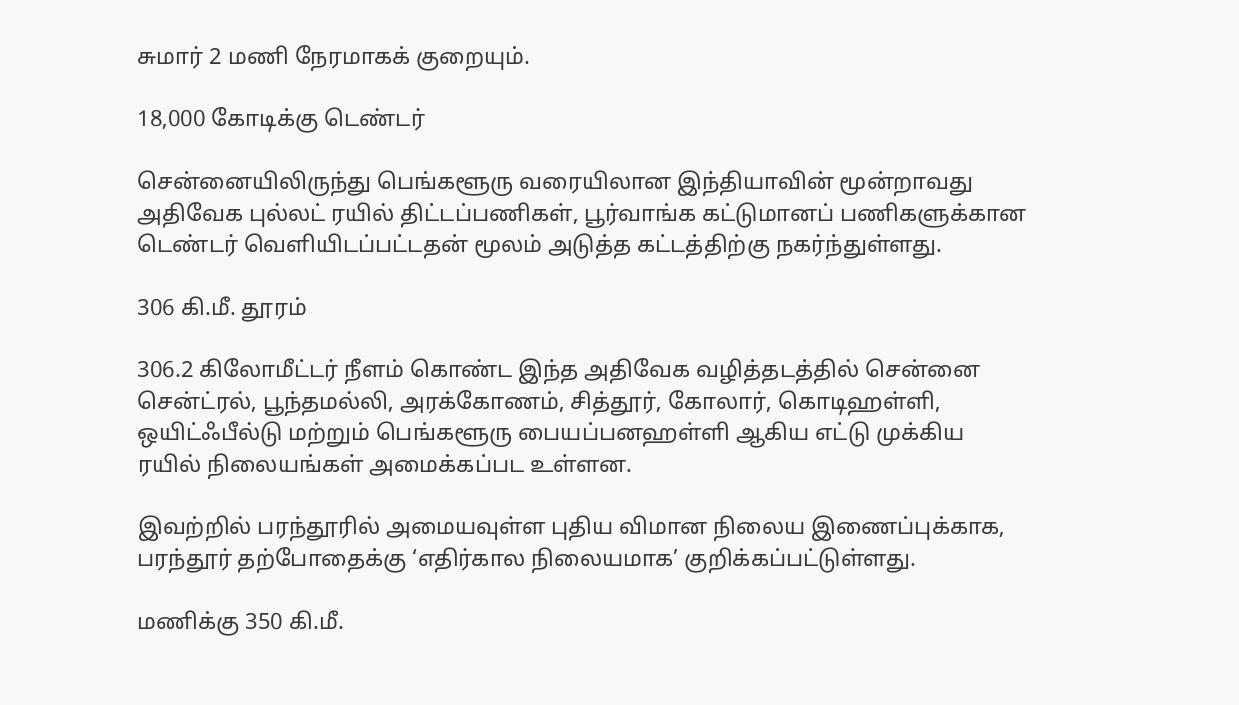சுமார் 2 மணி நேரமாகக் குறையும்.

18,000 கோடிக்கு டெண்டர்

சென்னையிலிருந்து பெங்களூரு வரையிலான இந்தியாவின் மூன்றாவது அதிவேக புல்லட் ரயில் திட்டப்பணிகள், பூர்வாங்க கட்டுமானப் பணிகளுக்கான டெண்டர் வெளியிடப்பட்டதன் மூலம் அடுத்த கட்டத்திற்கு நகர்ந்துள்ளது.

306 கி.மீ. தூரம்

306.2 கிலோமீட்டர் நீளம் கொண்ட இந்த அதிவேக வழித்தடத்தில் சென்னை சென்ட்ரல், பூந்தமல்லி, அரக்கோணம், சித்தூர், கோலார், கொடிஹள்ளி, ஒயிட்ஃபீல்டு மற்றும் பெங்களூரு பையப்பனஹள்ளி ஆகிய எட்டு முக்கிய ரயில் நிலையங்கள் அமைக்கப்பட உள்ளன.

இவற்றில் பரந்தூரில் அமையவுள்ள புதிய விமான நிலைய இணைப்புக்காக, பரந்தூர் தற்போதைக்கு ‘எதிர்கால நிலையமாக’ குறிக்கப்பட்டுள்ளது.

மணிக்கு 350 கி.மீ.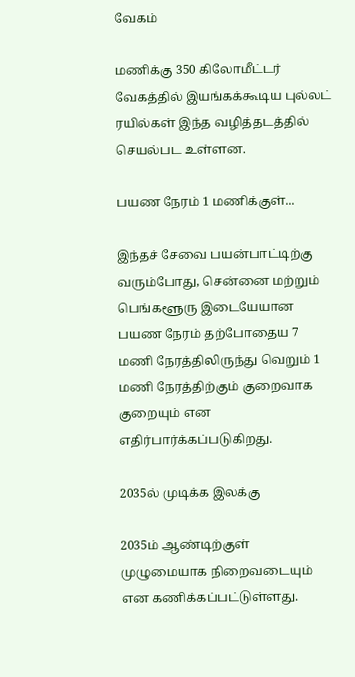வேகம்

மணிக்கு 350 கிலோமீட்டர் வேகத்தில் இயங்கக்கூடிய புல்லட் ரயில்கள் இந்த வழித்தடத்தில் செயல்பட உள்ளன.

பயண நேரம் 1 மணிக்குள்...

இந்தச் சேவை பயன்பாட்டிற்கு வரும்போது, சென்னை மற்றும் பெங்களூரு இடையேயான பயண நேரம் தற்போதைய 7 மணி நேரத்திலிருந்து வெறும் 1 மணி நேரத்திற்கும் குறைவாக குறையும் என எதிர்பார்க்கப்படுகிறது.

2035ல் முடிக்க இலக்கு

2035ம் ஆண்டிற்குள் முழுமையாக நிறைவடையும் என கணிக்கப்பட்டுள்ளது.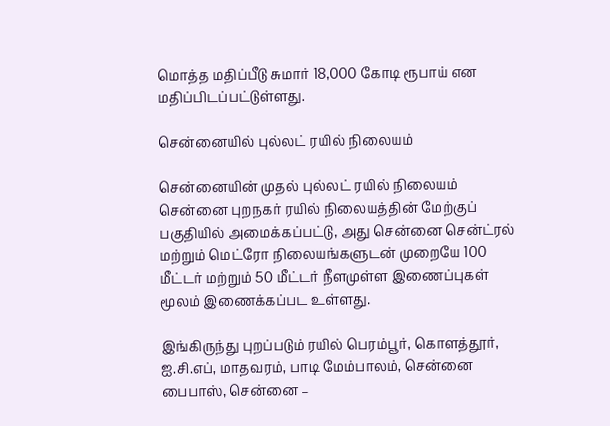மொத்த மதிப்பீடு சுமார் 18,000 கோடி ரூபாய் என மதிப்பிடப்பட்டுள்ளது.

சென்னையில் புல்லட் ரயில் நிலையம்

சென்னையின் முதல் புல்லட் ரயில் நிலையம் சென்னை புறநகர் ரயில் நிலையத்தின் மேற்குப் பகுதியில் அமைக்கப்பட்டு, அது சென்னை சென்ட்ரல் மற்றும் மெட்ரோ நிலையங்களுடன் முறையே 100 மீட்டர் மற்றும் 50 மீட்டர் நீளமுள்ள இணைப்புகள் மூலம் இணைக்கப்பட உள்ளது.

இங்கிருந்து புறப்படும் ரயில் பெரம்பூர், கொளத்தூர், ஐ.சி.எப், மாதவரம், பாடி மேம்பாலம், சென்னை பைபாஸ், சென்னை –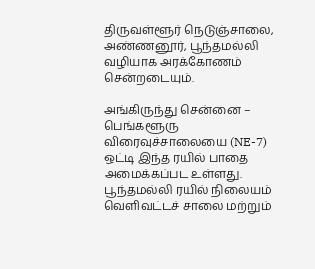திருவள்ளூர் நெடுஞ்சாலை, அண்ணனூர், பூந்தமல்லி வழியாக அரக்கோணம் சென்றடையும்.

அங்கிருந்து சென்னை – பெங்களூரு விரைவுச்சாலையை (NE-7) ஒட்டி இந்த ரயில் பாதை அமைக்கப்பட உள்ளது. பூந்தமல்லி ரயில் நிலையம் வெளிவட்டச் சாலை மற்றும்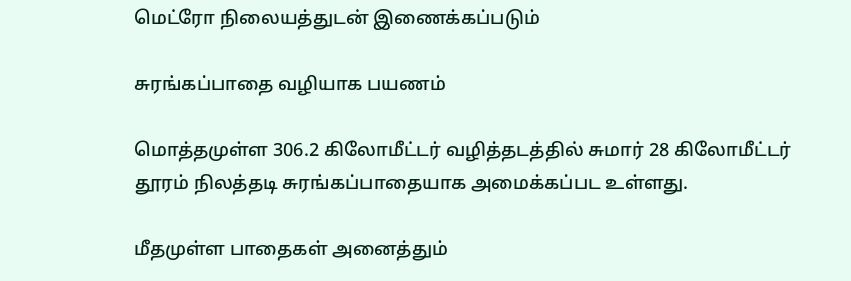மெட்ரோ நிலையத்துடன் இணைக்கப்படும்

சுரங்கப்பாதை வழியாக பயணம்

மொத்தமுள்ள 306.2 கிலோமீட்டர் வழித்தடத்தில் சுமார் 28 கிலோமீட்டர் தூரம் நிலத்தடி சுரங்கப்பாதையாக அமைக்கப்பட உள்ளது.

மீதமுள்ள பாதைகள் அனைத்தும்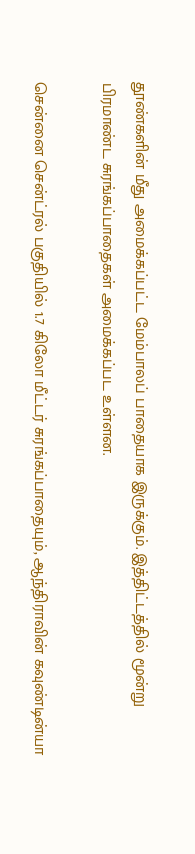தூண்களின் மீது அமைக்கப்பட்ட மேம்பாலப் பாதையாக இருக்கும். இத்திட்டத்தில் மூன்று பிரமாண்ட சுரங்கப்பாதைகள் அமைக்கப்பட உள்ளன.

சென்னை சென்ட்ரல் பகுதியில் 1.7 கிலோ மீட்டர் சுரங்கப்பாதையும், ஆந்திராவின் கவுண்டின்யா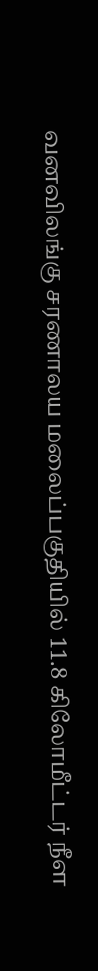வனவிலங்கு சரணாலய மலைப்பகுதியில் 11.8 கிலோமீட்டர் நீள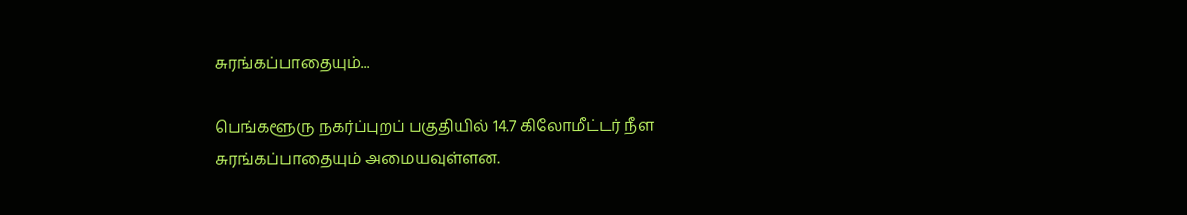சுரங்கப்பாதையும்...

பெங்களூரு நகர்ப்புறப் பகுதியில் 14.7 கிலோமீட்டர் நீள சுரங்கப்பாதையும் அமையவுள்ளன.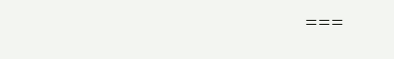===